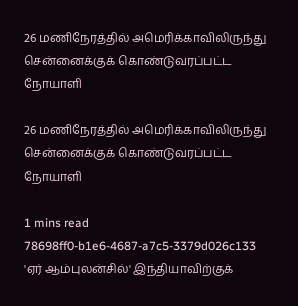26 மணிநேரத்தில் அமெரிக்காவிலிருந்து சென்னைக்குக் கொண்டுவரப்பட்ட நோயாளி

26 மணிநேரத்தில் அமெரிக்காவிலிருந்து சென்னைக்குக் கொண்டுவரப்பட்ட நோயாளி

1 mins read
78698ff0-b1e6-4687-a7c5-3379d026c133
'ஏர் ஆம்புலன்சில்' இந்தியாவிற்குக்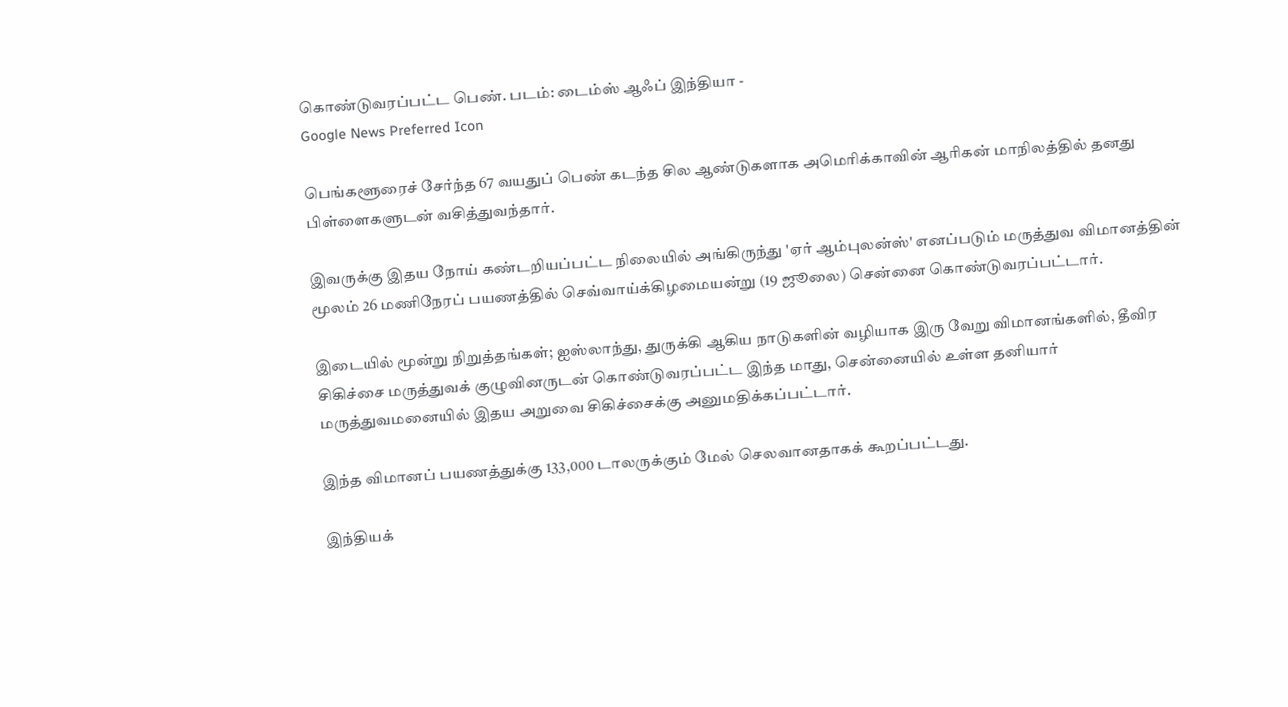கொண்டுவரப்பட்ட பெண். படம்: டைம்ஸ் ஆஃப் இந்தியா -
Google News Preferred Icon

பெங்களூரைச் சேர்ந்த 67 வயதுப் பெண் கடந்த சில ஆண்டுகளாக அமெரிக்காவின் ஆரிகன் மாநிலத்தில் தனது பிள்ளைகளுடன் வசித்துவந்தார்.

இவருக்கு இதய நோய் கண்டறியப்பட்ட நிலையில் அங்கிருந்து 'ஏர் ஆம்புலன்ஸ்' எனப்படும் மருத்துவ விமானத்தின் மூலம் 26 மணிநேரப் பயணத்தில் செவ்வாய்க்கிழமையன்று (19 ஜூலை) சென்னை கொண்டுவரப்பட்டார்.

இடையில் மூன்று நிறுத்தங்கள்; ஐஸ்லாந்து, துருக்கி ஆகிய நாடுகளின் வழியாக இரு வேறு விமானங்களில், தீவிர சிகிச்சை மருத்துவக் குழுவினருடன் கொண்டுவரப்பட்ட இந்த மாது, சென்னையில் உள்ள தனியார் மருத்துவமனையில் இதய அறுவை சிகிச்சைக்கு அனுமதிக்கப்பட்டார்.

இந்த விமானப் பயணத்துக்கு 133,000 டாலருக்கும் மேல் செலவானதாகக் கூறப்பட்டது.

இந்தியக்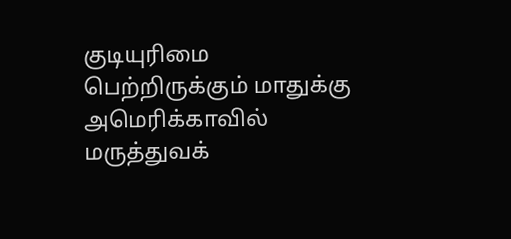குடியுரிமை பெற்றிருக்கும் மாதுக்கு அமெரிக்காவில் மருத்துவக்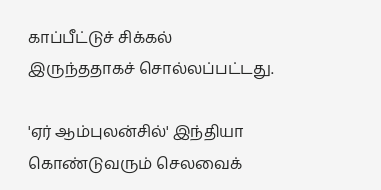காப்பீட்டுச் சிக்கல் இருந்ததாகச் சொல்லப்பட்டது.

'ஏர் ஆம்புலன்சில்' இந்தியா கொண்டுவரும் செலவைக்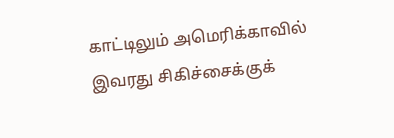காட்டிலும் அமெரிக்காவில் இவரது சிகிச்சைக்குக்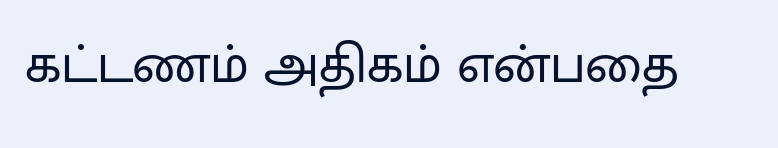கட்டணம் அதிகம் என்பதை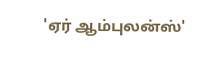'ஏர் ஆம்புலன்ஸ்'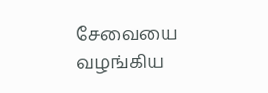சேவையை வழங்கிய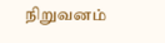நிறுவனம்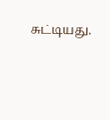சுட்டியது.